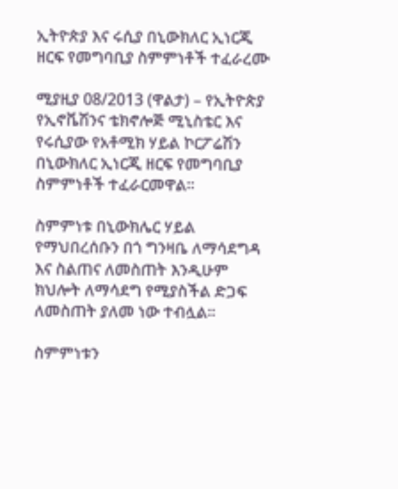ኢትዮጵያ እና ሩሲያ በኒውክለር ኢነርጂ ዘርፍ የመግባቢያ ስምምነቶች ተፈራረሙ

ሚያዚያ 08/2013 (ዋልታ) – የኢትዮጵያ የኢኖቬሽንና ቴክኖሎጅ ሚኒስቴር እና የሩሲያው የአቶሚክ ሃይል ኮርፖሬሽን በኒውክለር ኢነርጂ ዘርፍ የመግባቢያ ስምምነቶች ተፈራርመዋል፡፡

ስምምነቱ በኒውክሌር ሃይል የማህበረሰቡን በጎ ግንዛቤ ለማሳደግዳ እና ስልጠና ለመስጠት እንዲሁም ክህሎት ለማሳደግ የሚያስችል ድጋፍ ለመስጠት ያለመ ነው ተብሏል፡፡

ስምምነቱን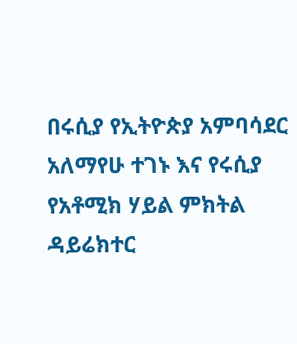በሩሲያ የኢትዮጵያ አምባሳደር አለማየሁ ተገኑ እና የሩሲያ የአቶሚክ ሃይል ምክትል ዳይሬክተር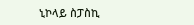ኒኮላይ ስፓስኪ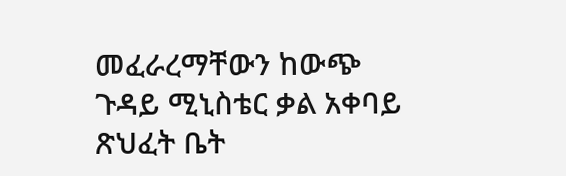መፈራረማቸውን ከውጭ ጉዳይ ሚኒስቴር ቃል አቀባይ ጽህፈት ቤት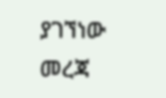ያገኘነው መረጃ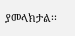ያመላክታል፡፡